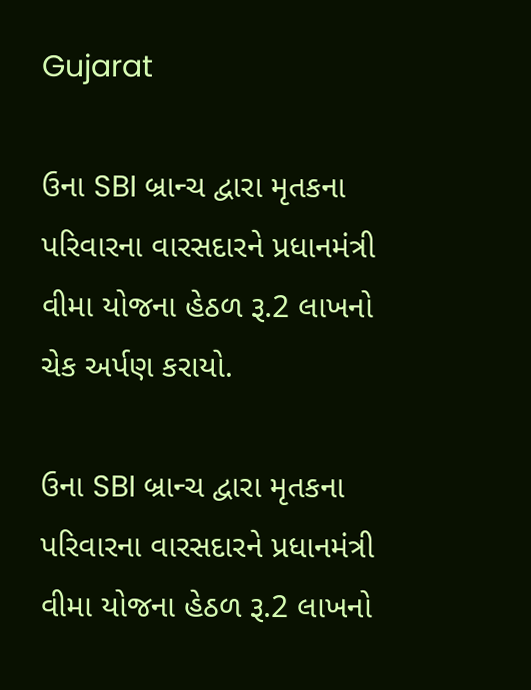Gujarat

ઉના SBI બ્રાન્ચ દ્વારા મૃતકના પરિવારના વારસદારને પ્રધાનમંત્રી વીમા યોજના હેઠળ રૂ.2 લાખનો ચેક અર્પણ કરાયો.

ઉના SBI બ્રાન્ચ દ્વારા મૃતકના પરિવારના વારસદારને પ્રધાનમંત્રી વીમા યોજના હેઠળ રૂ.2 લાખનો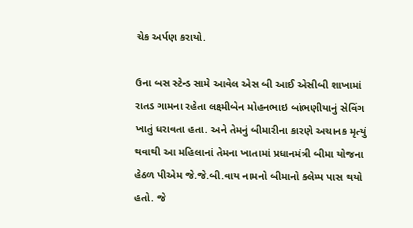ચેક અર્પણ કરાયો.

ઉના બસ સ્ટેન્ડ સામે આવેલ એસ બી આઈ એસીબી શાખામાં રાતડ ગામના રહેતા લક્ષ્મીબેન મોહનભાઇ બાંભણીયાનું સેવિંગ ખાતું ધરાવતા હતા. અને તેમનું બીમારીના કારણે અચાનક મૃત્યું થવાથી આ મહિલાનાં તેમના ખાતામાં પ્રધાનમંત્રી બીમા યોજના હેઠળ પીએમ જે.જે.બી.વાય નામનો બીમાનો ક્લેમ્પ પાસ થયો હતો. જે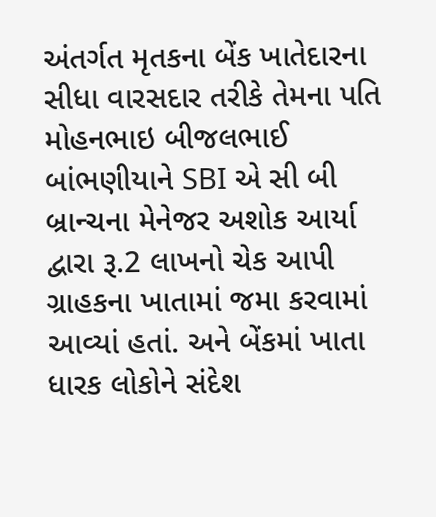અંતર્ગત મૃતકના બેંક ખાતેદારના સીધા વારસદાર તરીકે તેમના પતિ મોહનભાઇ બીજલભાઈ બાંભણીયાને SBI એ સી બી બ્રાન્ચના મેનેજર અશોક આર્યા દ્વારા રૂ.2 લાખનો ચેક આપી ગ્રાહકના ખાતામાં જમા કરવામાં આવ્યાં હતાં. અને બેંકમાં ખાતા ધારક લોકોને સંદેશ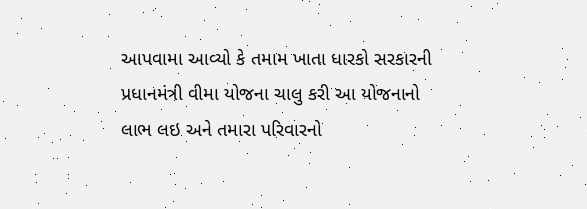આપવામા આવ્યો કે તમામ ખાતા ધારકો સરકારની પ્રધાનમંત્રી વીમા યોજના ચાલુ કરી આ યોજનાનો લાભ લઇ અને તમારા પરિવારનો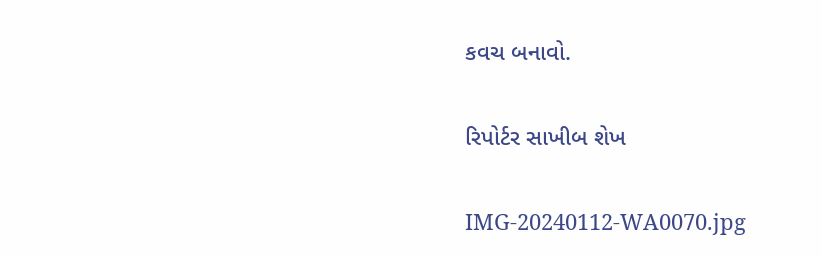કવચ બનાવો.

રિપોર્ટર સાખીબ શેખ

IMG-20240112-WA0070.jpg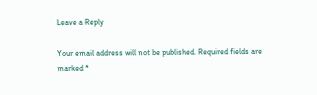Leave a Reply

Your email address will not be published. Required fields are marked *